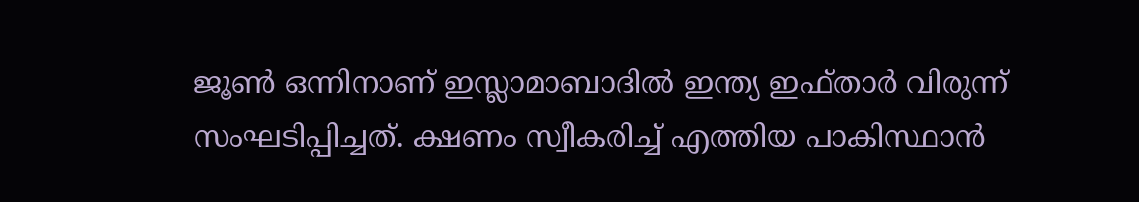ജൂണ്‍ ഒന്നിനാണ് ഇസ്ലാമാബാദില്‍ ഇന്ത്യ ഇഫ്താര്‍ വിരുന്ന് സംഘടിപ്പിച്ചത്. ക്ഷണം സ്വീകരിച്ച് എത്തിയ പാകിസ്ഥാന്‍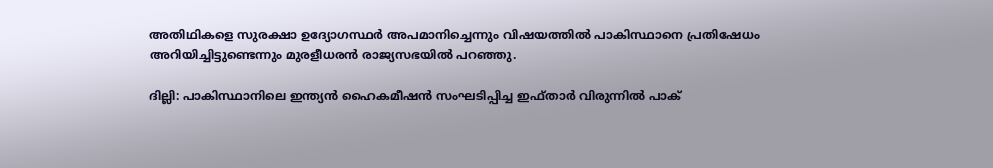അതിഥികളെ സുരക്ഷാ ഉദ്യോഗസ്ഥര്‍ അപമാനിച്ചെന്നും വിഷയത്തില്‍ പാകിസ്ഥാനെ പ്രതിഷേധം അറിയിച്ചിട്ടുണ്ടെന്നും മുരളീധരന്‍ രാജ്യസഭയില്‍ പറഞ്ഞു.

ദില്ലി: പാകിസ്ഥാനിലെ ഇന്ത്യന്‍ ഹൈകമീഷന്‍ സംഘടിപ്പിച്ച ഇഫ്താര്‍ വിരുന്നില്‍ പാക്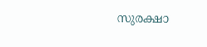സുരക്ഷാ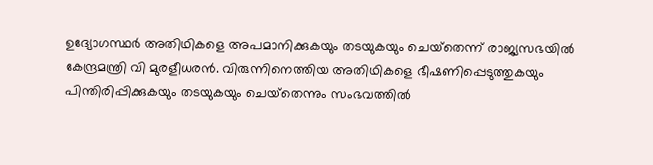ഉദ്യോഗസ്ഥര്‍ അതിഥികളെ അപമാനിക്കുകയും തടയുകയും ചെയ്‌തെന്ന് രാജ്യസഭയില്‍ കേന്ദ്രമന്ത്രി വി മുരളീധരന്‍. വിരുന്നിനെത്തിയ അതിഥികളെ ഭീഷണിപ്പെടുത്തുകയും പിന്തിരിപ്പിക്കുകയും തടയുകയും ചെയ്‌തെന്നും സംഭവത്തില്‍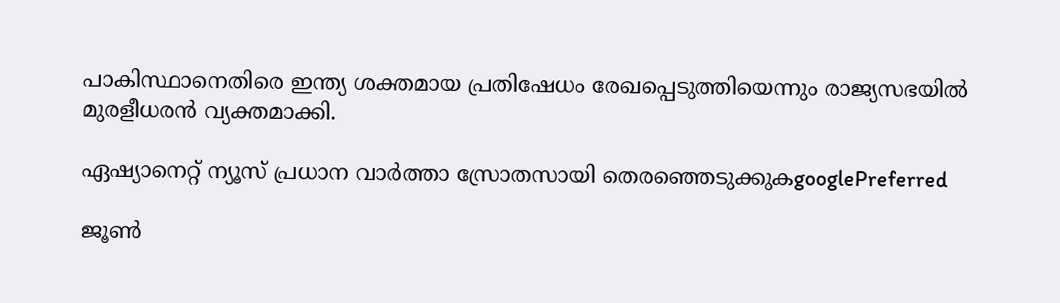പാകിസ്ഥാനെതിരെ ഇന്ത്യ ശക്തമായ പ്രതിഷേധം രേഖപ്പെടുത്തിയെന്നും രാജ്യസഭയില്‍
മുരളീധരന്‍ വ്യക്തമാക്കി.

ഏഷ്യാനെറ്റ് ന്യൂസ് പ്രധാന വാർത്താ സ്രോതസായി തെരഞ്ഞെടുക്കുകgooglePreferred

ജൂണ്‍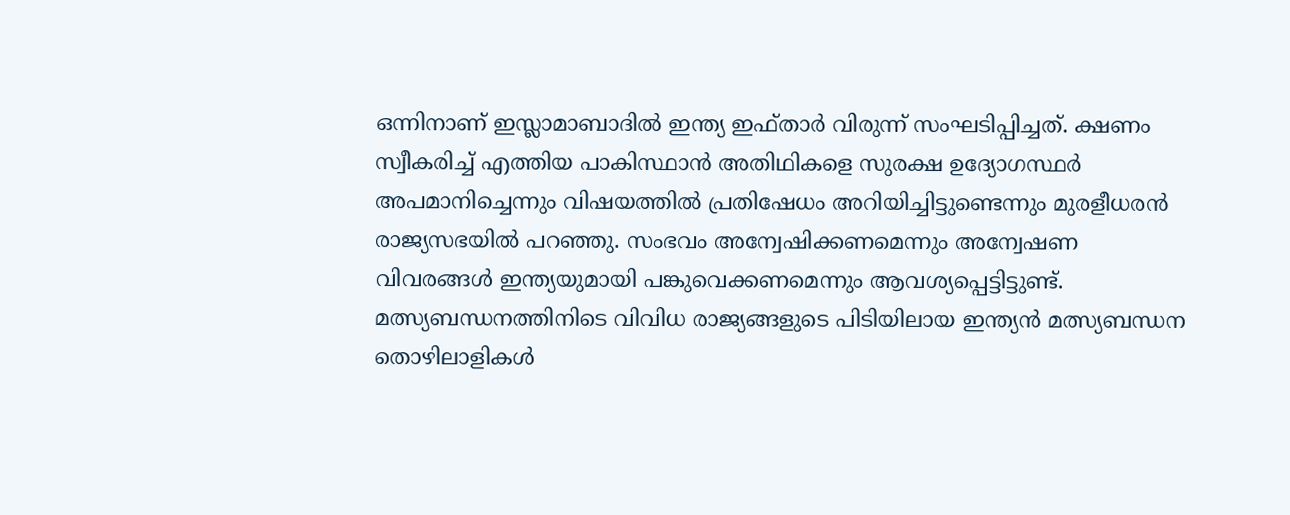ഒന്നിനാണ് ഇസ്ലാമാബാദില്‍ ഇന്ത്യ ഇഫ്താര്‍ വിരുന്ന് സംഘടിപ്പിച്ചത്. ക്ഷണം സ്വീകരിച്ച് എത്തിയ പാകിസ്ഥാന്‍ അതിഥികളെ സുരക്ഷ ഉദ്യോഗസ്ഥര്‍ അപമാനിച്ചെന്നും വിഷയത്തില്‍ പ്രതിഷേധം അറിയിച്ചിട്ടുണ്ടെന്നും മുരളീധരന്‍ രാജ്യസഭയില്‍ പറഞ്ഞു. സംഭവം അന്വേഷിക്കണമെന്നും അന്വേഷണ വിവരങ്ങള്‍ ഇന്ത്യയുമായി പങ്കുവെക്കണമെന്നും ആവശ്യപ്പെട്ടിട്ടുണ്ട്. മത്സ്യബന്ധനത്തിനിടെ വിവിധ രാജ്യങ്ങളുടെ പിടിയിലായ ഇന്ത്യന്‍ മത്സ്യബന്ധന തൊഴിലാളികള്‍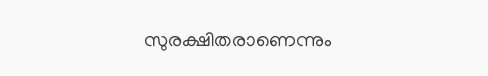സുരക്ഷിതരാണെന്നും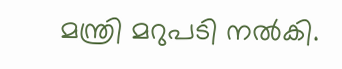മന്ത്രി മറുപടി നല്‍കി.